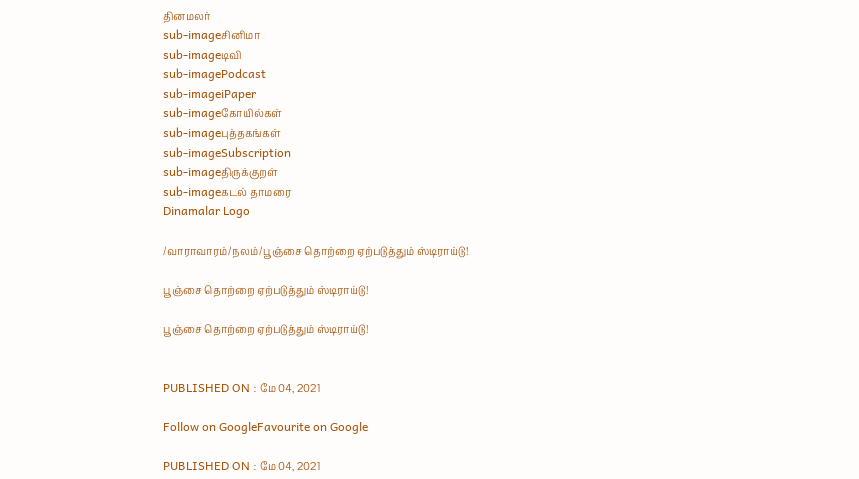தினமலர்
sub-imageசினிமா
sub-imageடிவி
sub-imagePodcast
sub-imageiPaper
sub-imageகோயில்கள்
sub-imageபுத்தகங்கள்
sub-imageSubscription
sub-imageதிருக்குறள்
sub-imageகடல் தாமரை
Dinamalar Logo

/வாராவாரம்/நலம்/பூஞ்சை தொற்றை ஏற்படுத்தும் ஸ்டிராய்டு!

பூஞ்சை தொற்றை ஏற்படுத்தும் ஸ்டிராய்டு!

பூஞ்சை தொற்றை ஏற்படுத்தும் ஸ்டிராய்டு!


PUBLISHED ON : மே 04, 2021

Follow on GoogleFavourite on Google

PUBLISHED ON : மே 04, 2021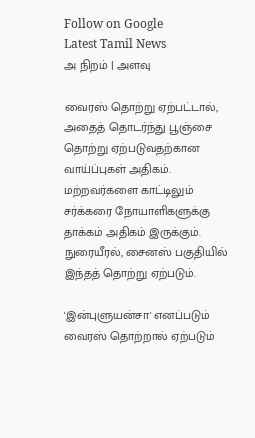Follow on Google
Latest Tamil News
அ நிறம் | அளவு

வைரஸ் தொற்று ஏற்பட்டால், அதைத் தொடர்ந்து பூஞ்சை தொற்று ஏற்படுவதற்கான வாய்ப்புகள் அதிகம். மற்றவர்களை காட்டிலும் சர்க்கரை நோயாளிகளுக்கு தாக்கம் அதிகம் இருக்கும். நுரையீரல், சைனஸ் பகுதியில் இந்தத் தொற்று ஏற்படும்.

'இன்புளுயன்சா' எனப்படும் வைரஸ் தொற்றால் ஏற்படும்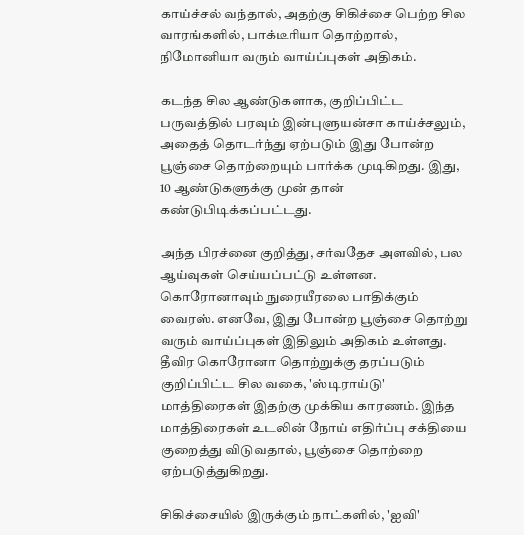காய்ச்சல் வந்தால், அதற்கு சிகிச்சை பெற்ற சில வாரங்களில், பாக்டீரியா தொற்றால், நிமோனியா வரும் வாய்ப்புகள் அதிகம்.

கடந்த சில ஆண்டுகளாக, குறிப்பிட்ட பருவத்தில் பரவும் இன்புளுயன்சா காய்ச்சலும், அதைத் தொடர்ந்து ஏற்படும் இது போன்ற பூஞ்சை தொற்றையும் பார்க்க முடிகிறது. இது, 10 ஆண்டுகளுக்கு முன் தான் கண்டுபிடிக்கப்பட்டது.

அந்த பிரச்னை குறித்து, சர்வதேச அளவில், பல ஆய்வுகள் செய்யப்பட்டு உள்ளன. கொரோனாவும் நுரையீரலை பாதிக்கும் வைரஸ். எனவே, இது போன்ற பூஞ்சை தொற்று வரும் வாய்ப்புகள் இதிலும் அதிகம் உள்ளது. தீவிர கொரோனா தொற்றுக்கு தரப்படும் குறிப்பிட்ட சில வகை, 'ஸ்டிராய்டு' மாத்திரைகள் இதற்கு முக்கிய காரணம். இந்த மாத்திரைகள் உடலின் நோய் எதிர்ப்பு சக்தியை குறைத்து விடுவதால், பூஞ்சை தொற்றை ஏற்படுத்துகிறது.

சிகிச்சையில் இருக்கும் நாட்களில், 'ஐவி'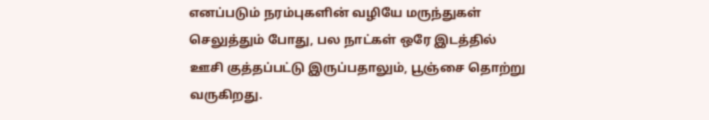எனப்படும் நரம்புகளின் வழியே மருந்துகள் செலுத்தும் போது, பல நாட்கள் ஒரே இடத்தில் ஊசி குத்தப்பட்டு இருப்பதாலும், பூஞ்சை தொற்று வருகிறது.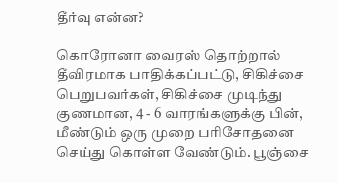தீர்வு என்ன?

கொரோனா வைரஸ் தொற்றால் தீவிரமாக பாதிக்கப்பட்டு, சிகிச்சை பெறுபவர்கள், சிகிச்சை முடிந்து குணமான, 4 - 6 வாரங்களுக்கு பின், மீண்டும் ஒரு முறை பரிசோதனை செய்து கொள்ள வேண்டும். பூஞ்சை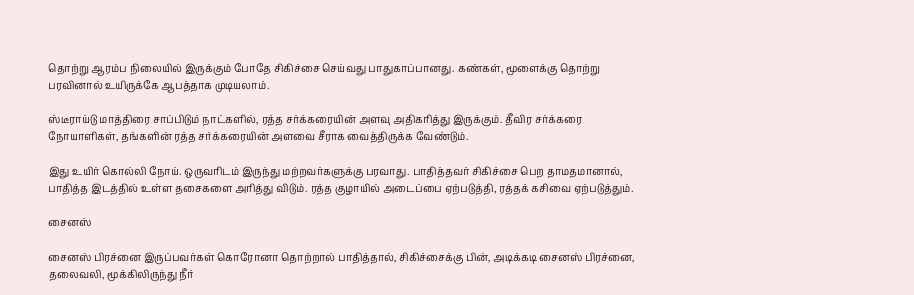தொற்று ஆரம்ப நிலையில் இருக்கும் போதே சிகிச்சை செய்வது பாதுகாப்பானது. கண்கள், மூளைக்கு தொற்று பரவினால் உயிருக்கே ஆபத்தாக முடியலாம்.

ஸ்டீராய்டு மாத்திரை சாப்பிடும் நாட்களில், ரத்த சர்க்கரையின் அளவு அதிகரித்து இருக்கும். தீவிர சர்க்கரை நோயாளிகள், தங்களின் ரத்த சர்க்கரையின் அளவை சீராக வைத்திருக்க வேண்டும்.

இது உயிர் கொல்லி நோய். ஒருவரிடம் இருந்து மற்றவர்களுக்கு பரவாது. பாதித்தவர் சிகிச்சை பெற தாமதமானால், பாதித்த இடத்தில் உள்ள தசைகளை அரித்து விடும். ரத்த குழாயில் அடைப்பை ஏற்படுத்தி, ரத்தக் கசிவை ஏற்படுத்தும்.

சைனஸ்

சைனஸ் பிரச்னை இருப்பவர்கள் கொரோனா தொற்றால் பாதித்தால், சிகிச்சைக்கு பின், அடிக்கடி சைனஸ் பிரச்னை, தலைவலி, மூக்கிலிருந்து நீர்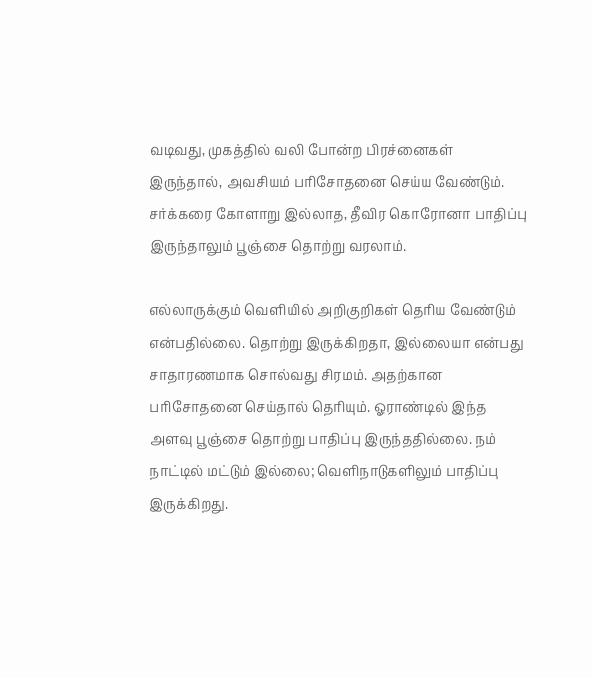வடிவது, முகத்தில் வலி போன்ற பிரச்னைகள் இருந்தால், அவசியம் பரிசோதனை செய்ய வேண்டும். சர்க்கரை கோளாறு இல்லாத, தீவிர கொரோனா பாதிப்பு இருந்தாலும் பூஞ்சை தொற்று வரலாம்.

எல்லாருக்கும் வெளியில் அறிகுறிகள் தெரிய வேண்டும் என்பதில்லை. தொற்று இருக்கிறதா, இல்லையா என்பது சாதாரணமாக சொல்வது சிரமம். அதற்கான பரிசோதனை செய்தால் தெரியும். ஓராண்டில் இந்த அளவு பூஞ்சை தொற்று பாதிப்பு இருந்ததில்லை. நம் நாட்டில் மட்டும் இல்லை; வெளிநாடுகளிலும் பாதிப்பு இருக்கிறது.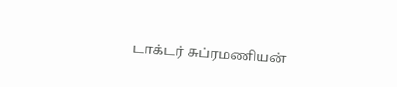டாக்டர் சுப்ரமணியன்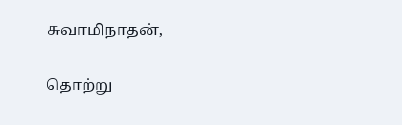சுவாமிநாதன்,

தொற்று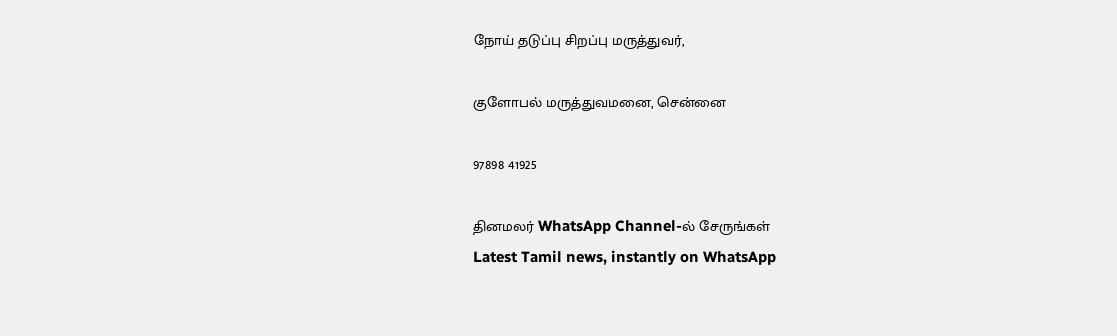நோய் தடுப்பு சிறப்பு மருத்துவர்,

குளோபல் மருத்துவமனை, சென்னை

97898 41925

தினமலர் WhatsApp Channel-ல் சேருங்கள்
Latest Tamil news, instantly on WhatsApp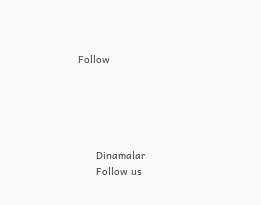Follow





      Dinamalar
      Follow us